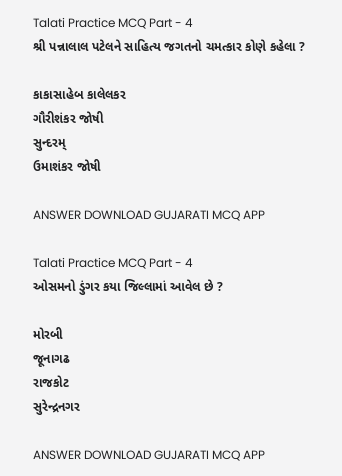Talati Practice MCQ Part - 4
શ્રી પન્નાલાલ પટેલને સાહિત્ય જગતનો ચમત્કાર કોણે કહેલા ?

કાકાસાહેબ કાલેલકર
ગૌરીશંકર જોષી
સુન્દરમ્
ઉમાશંકર જોષી

ANSWER DOWNLOAD GUJARATI MCQ APP

Talati Practice MCQ Part - 4
ઓસમનો ડુંગર કયા જિલ્લામાં આવેલ છે ?

મોરબી
જૂનાગઢ
રાજકોટ
સુરેન્દ્રનગર

ANSWER DOWNLOAD GUJARATI MCQ APP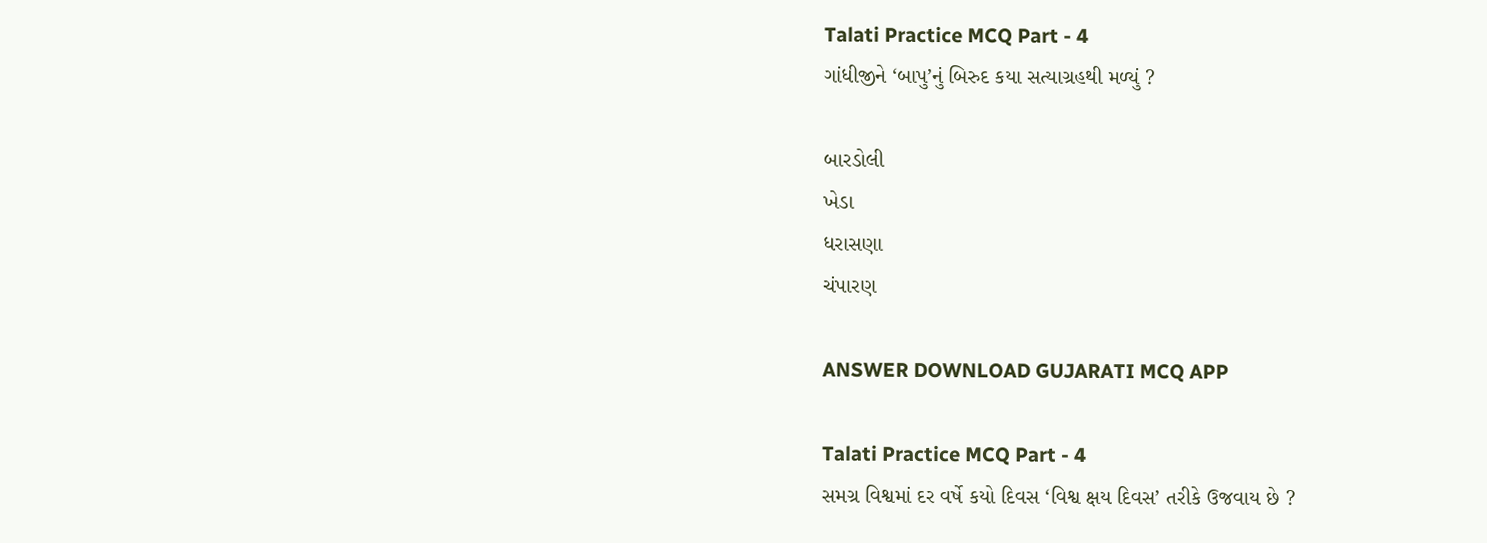Talati Practice MCQ Part - 4
ગાંધીજીને ‘બાપુ’નું બિરુદ કયા સત્યાગ્રહથી મળ્યું ?

બારડોલી
ખેડા
ધરાસણા
ચંપારણ

ANSWER DOWNLOAD GUJARATI MCQ APP

Talati Practice MCQ Part - 4
સમગ્ર વિશ્વમાં દર વર્ષે કયો દિવસ ‘વિશ્વ ક્ષય દિવસ’ તરીકે ઉજવાય છે ?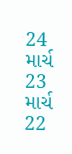24 માર્ચ
23 માર્ચ
22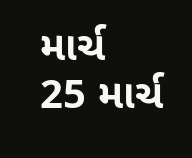માર્ચ
25 માર્ચ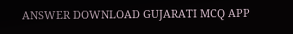ANSWER DOWNLOAD GUJARATI MCQ APP